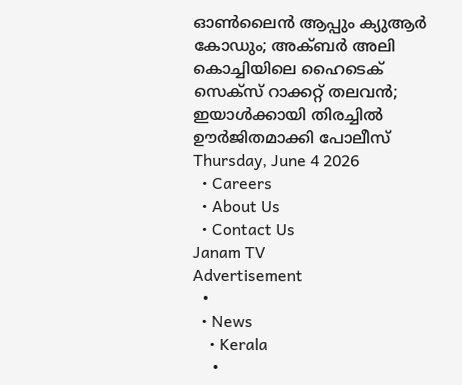ഓണ്‍ലൈന്‍ ആപ്പും ക്യുആര്‍ കോഡും; അക്ബര്‍ അലി കൊച്ചിയിലെ ഹൈടെക് സെക്‌സ് റാക്കറ്റ് തലവന്‍; ഇയാള്‍ക്കായി തിരച്ചില്‍ ഊര്‍ജിതമാക്കി പോലീസ്
Thursday, June 4 2026
  • Careers
  • About Us
  • Contact Us
Janam TV
Advertisement
  •
  • News
    • Kerala
    •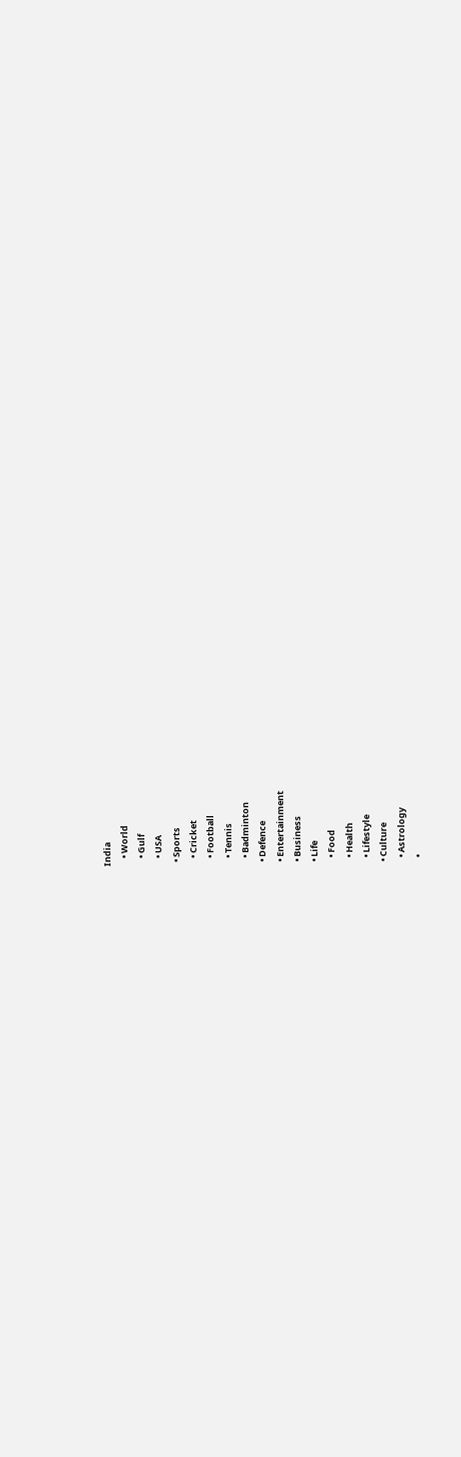India
    • World
    • Gulf
    • USA
  • Sports
    • Cricket
    • Football
    • Tennis
    • Badminton
  • Defence
  • Entertainment
  • Business
  • Life
    • Food
    • Health
    • Lifestyle
  • Culture
    • Astrology
    •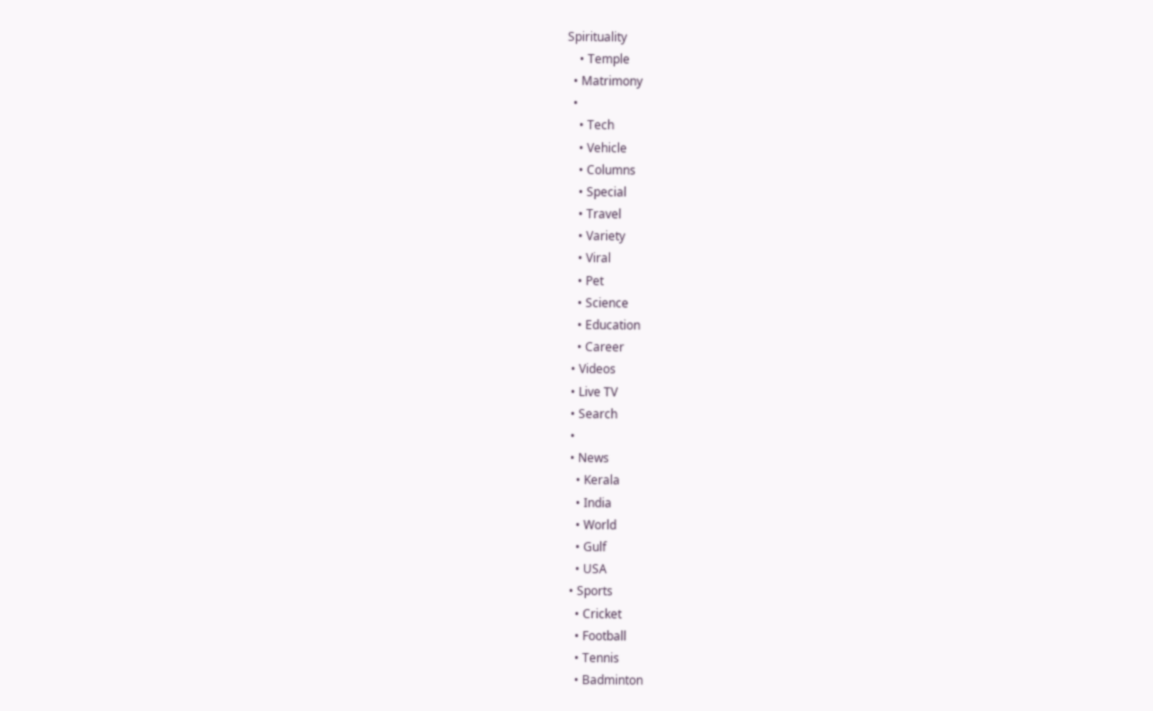Spirituality
    • Temple
  • Matrimony
  •
    • Tech
    • Vehicle
    • Columns
    • Special
    • Travel
    • Variety
    • Viral
    • Pet
    • Science
    • Education
    • Career
  • Videos
  • Live TV
  • Search
  •
  • News
    • Kerala
    • India
    • World
    • Gulf
    • USA
  • Sports
    • Cricket
    • Football
    • Tennis
    • Badminton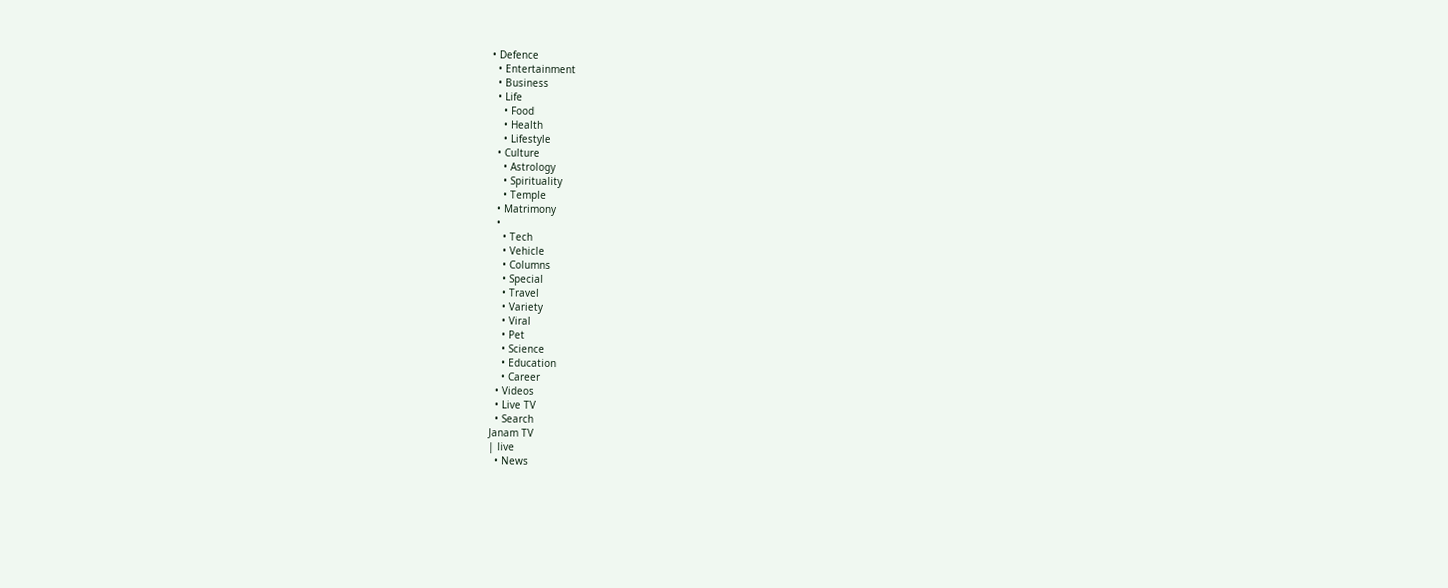• Defence
  • Entertainment
  • Business
  • Life
    • Food
    • Health
    • Lifestyle
  • Culture
    • Astrology
    • Spirituality
    • Temple
  • Matrimony
  •
    • Tech
    • Vehicle
    • Columns
    • Special
    • Travel
    • Variety
    • Viral
    • Pet
    • Science
    • Education
    • Career
  • Videos
  • Live TV
  • Search
Janam TV
| live
  • News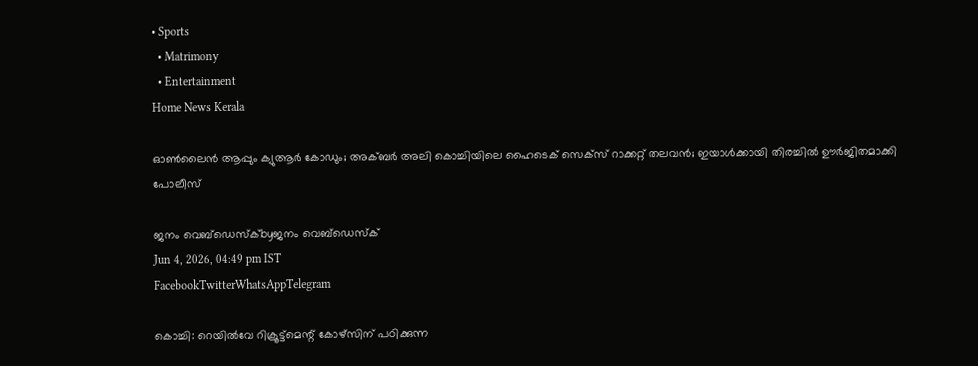• Sports
  • Matrimony
  • Entertainment
Home News Kerala

ഓണ്‍ലൈന്‍ ആപ്പും ക്യുആര്‍ കോഡും; അക്ബര്‍ അലി കൊച്ചിയിലെ ഹൈടെക് സെക്‌സ് റാക്കറ്റ് തലവന്‍; ഇയാള്‍ക്കായി തിരച്ചില്‍ ഊര്‍ജിതമാക്കി പോലീസ്

ജനം വെബ്‌ഡെസ്ക്byജനം വെബ്‌ഡെസ്ക്
Jun 4, 2026, 04:49 pm IST
FacebookTwitterWhatsAppTelegram

കൊച്ചി: റെയില്‍വേ റിക്രൂട്ട്മെന്റ് കോഴ്സിന് പഠിക്കുന്ന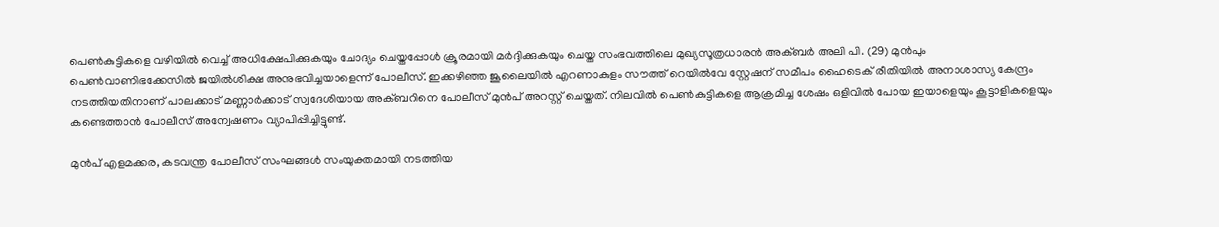പെണ്‍കുട്ടികളെ വഴിയില്‍ വെച്ച് അധിക്ഷേപിക്കുകയും ചോദ്യം ചെയ്തപ്പോള്‍ ക്രൂരമായി മര്‍ദ്ദിക്കുകയും ചെയ്ത സംഭവത്തിലെ മുഖ്യസൂത്രധാരന്‍ അക്ബര്‍ അലി പി. (29) മുന്‍പും പെണ്‍വാണിഭക്കേസില്‍ ജയില്‍ശിക്ഷ അനുഭവിച്ചയാളെന്ന് പോലീസ്. ഇക്കഴിഞ്ഞ ജൂലൈയില്‍ എറണാകുളം സൗത്ത് റെയില്‍വേ സ്റ്റേഷന് സമീപം ഹൈടെക് രീതിയില്‍ അനാശാസ്യ കേന്ദ്രം നടത്തിയതിനാണ് പാലക്കാട് മണ്ണാര്‍ക്കാട് സ്വദേശിയായ അക്ബറിനെ പോലീസ് മുന്‍പ് അറസ്റ്റ് ചെയ്തത്. നിലവില്‍ പെണ്‍കുട്ടികളെ ആക്രമിച്ച ശേഷം ഒളിവില്‍ പോയ ഇയാളെയും കൂട്ടാളികളെയും കണ്ടെത്താന്‍ പോലീസ് അന്വേഷണം വ്യാപിപ്പിച്ചിട്ടുണ്ട്.

മുന്‍പ് എളമക്കര, കടവന്ത്ര പോലീസ് സംഘങ്ങള്‍ സംയുക്തമായി നടത്തിയ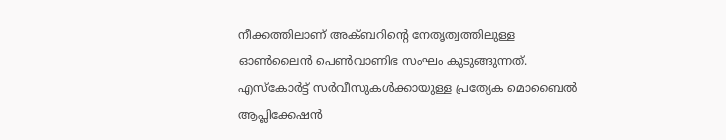നീക്കത്തിലാണ് അക്ബറിന്റെ നേതൃത്വത്തിലുള്ള ഓണ്‍ലൈന്‍ പെണ്‍വാണിഭ സംഘം കുടുങ്ങുന്നത്. എസ്‌കോര്‍ട്ട് സര്‍വീസുകള്‍ക്കായുള്ള പ്രത്യേക മൊബൈല്‍ ആപ്ലിക്കേഷന്‍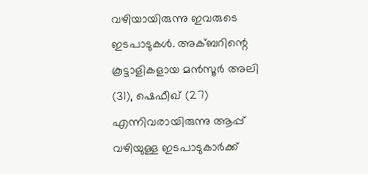വഴിയായിരുന്നു ഇവരുടെ ഇടപാടുകള്‍. അക്ബറിന്റെ കൂട്ടാളികളായ മന്‍സൂര്‍ അലി (31), ഷെഫീഖ് (27) എന്നിവരായിരുന്നു ആപ്പ് വഴിയുള്ള ഇടപാടുകാര്‍ക്ക്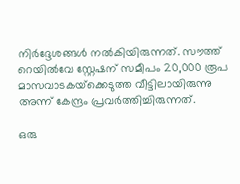നിര്‍ദ്ദേശങ്ങള്‍ നല്‍കിയിരുന്നത്. സൗത്ത് റെയില്‍വേ സ്റ്റേഷന് സമീപം 20,000 രൂപ മാസവാടകയ്‌ക്കെടുത്ത വീട്ടിലായിരുന്നു അന്ന് കേന്ദ്രം പ്രവര്‍ത്തിച്ചിരുന്നത്.

ഒരു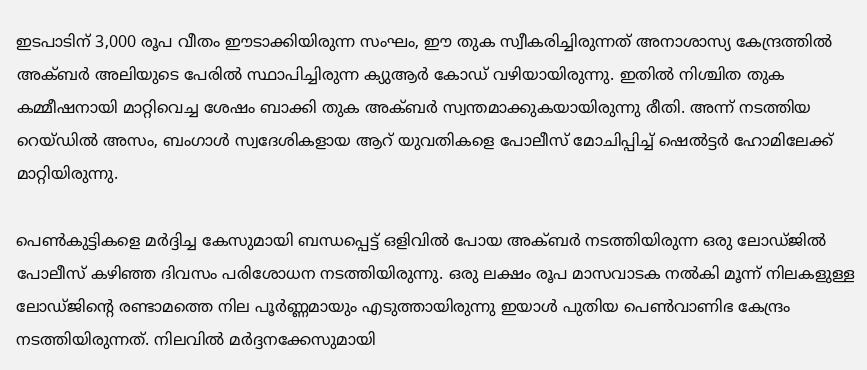ഇടപാടിന് 3,000 രൂപ വീതം ഈടാക്കിയിരുന്ന സംഘം, ഈ തുക സ്വീകരിച്ചിരുന്നത് അനാശാസ്യ കേന്ദ്രത്തില്‍ അക്ബര്‍ അലിയുടെ പേരില്‍ സ്ഥാപിച്ചിരുന്ന ക്യുആര്‍ കോഡ് വഴിയായിരുന്നു. ഇതില്‍ നിശ്ചിത തുക കമ്മീഷനായി മാറ്റിവെച്ച ശേഷം ബാക്കി തുക അക്ബര്‍ സ്വന്തമാക്കുകയായിരുന്നു രീതി. അന്ന് നടത്തിയ റെയ്ഡില്‍ അസം, ബംഗാള്‍ സ്വദേശികളായ ആറ് യുവതികളെ പോലീസ് മോചിപ്പിച്ച് ഷെല്‍ട്ടര്‍ ഹോമിലേക്ക് മാറ്റിയിരുന്നു.

പെണ്‍കുട്ടികളെ മര്‍ദ്ദിച്ച കേസുമായി ബന്ധപ്പെട്ട് ഒളിവില്‍ പോയ അക്ബര്‍ നടത്തിയിരുന്ന ഒരു ലോഡ്ജില്‍ പോലീസ് കഴിഞ്ഞ ദിവസം പരിശോധന നടത്തിയിരുന്നു. ഒരു ലക്ഷം രൂപ മാസവാടക നല്‍കി മൂന്ന് നിലകളുള്ള ലോഡ്ജിന്റെ രണ്ടാമത്തെ നില പൂര്‍ണ്ണമായും എടുത്തായിരുന്നു ഇയാള്‍ പുതിയ പെണ്‍വാണിഭ കേന്ദ്രം നടത്തിയിരുന്നത്. നിലവില്‍ മര്‍ദ്ദനക്കേസുമായി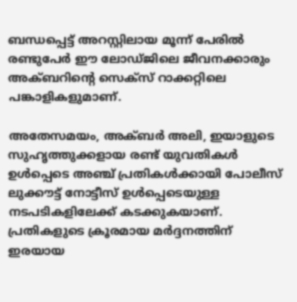ബന്ധപ്പെട്ട് അറസ്റ്റിലായ മൂന്ന് പേരില്‍ രണ്ടുപേര്‍ ഈ ലോഡ്ജിലെ ജീവനക്കാരും അക്ബറിന്റെ സെക്‌സ് റാക്കറ്റിലെ പങ്കാളികളുമാണ്.

അതേസമയം, അക്ബര്‍ അലി, ഇയാളുടെ സുഹൃത്തുക്കളായ രണ്ട് യുവതികള്‍ ഉള്‍പ്പെടെ അഞ്ച് പ്രതികള്‍ക്കായി പോലീസ് ലുക്കൗട്ട് നോട്ടീസ് ഉള്‍പ്പെടെയുള്ള നടപടികളിലേക്ക് കടക്കുകയാണ്. പ്രതികളുടെ ക്രൂരമായ മര്‍ദ്ദനത്തിന് ഇരയായ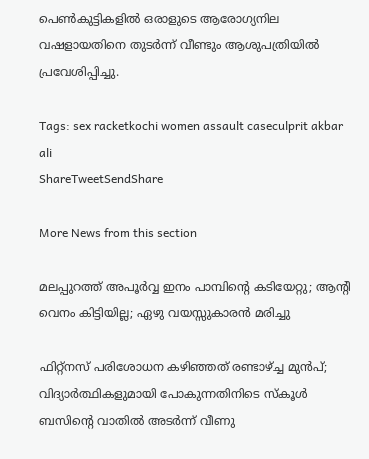പെണ്‍കുട്ടികളില്‍ ഒരാളുടെ ആരോഗ്യനില വഷളായതിനെ തുടര്‍ന്ന് വീണ്ടും ആശുപത്രിയില്‍ പ്രവേശിപ്പിച്ചു.

Tags: sex racketkochi women assault caseculprit akbar ali
ShareTweetSendShare

More News from this section

മലപ്പുറത്ത് അപൂര്‍വ്വ ഇനം പാമ്പിന്റെ കടിയേറ്റു; ആന്റി വെനം കിട്ടിയില്ല; ഏഴു വയസ്സുകാരന്‍ മരിച്ചു

ഫിറ്റ്നസ് പരിശോധന കഴിഞ്ഞത് രണ്ടാഴ്‌ച്ച മുൻപ്; വിദ്യാർത്ഥികളുമായി പോകുന്നതിനിടെ സ്കൂള്‍ ബസിന്റെ വാതിൽ അടര്‍ന്ന് വീണു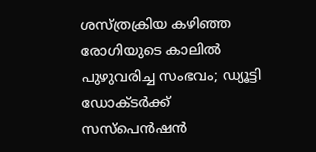ശസ്ത്രക്രിയ കഴിഞ്ഞ രോഗിയുടെ കാലില്‍ പുഴുവരിച്ച സംഭവം; ഡ്യൂട്ടി ഡോക്ടര്‍ക്ക് സസ്‌പെന്‍ഷന്‍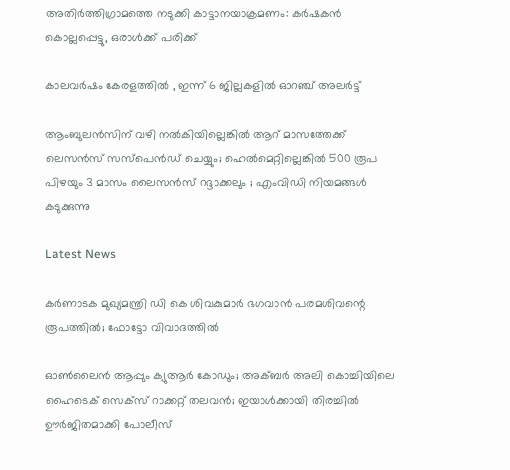അതിര്‍ത്തിഗ്രാമത്തെ നടുക്കി കാട്ടാനയാക്രമണം: കര്‍ഷകന്‍ കൊല്ലപ്പെട്ടു, ഒരാള്‍ക്ക് പരിക്ക്

കാലവർഷം കേരളത്തിൽ , ഇന്ന് 6 ജില്ലകളില്‍ ഓറഞ്ച് അലർട്ട്

ആംബുലന്‍സിന് വഴി നല്‍കിയില്ലെങ്കിൽ ആറ് മാസത്തേക്ക് ലെസൻസ് സസ്പെൻഡ് ചെയ്യും; ഹെൽമെറ്റില്ലെങ്കിൽ 500 രൂപ പിഴയും 3 മാസം ലൈസൻസ് റദ്ദാക്കലും ; എംവിഡി നിയമങ്ങൾ കടുക്കുന്നു

Latest News

കർണാടക മുഖ്യമന്ത്രി ഡി കെ ശിവകുമാർ ഭഗവാൻ പരമശിവന്റെ രൂപത്തിൽ; ഫോട്ടോ വിവാദത്തിൽ

ഓണ്‍ലൈന്‍ ആപ്പും ക്യുആര്‍ കോഡും; അക്ബര്‍ അലി കൊച്ചിയിലെ ഹൈടെക് സെക്‌സ് റാക്കറ്റ് തലവന്‍; ഇയാള്‍ക്കായി തിരച്ചില്‍ ഊര്‍ജിതമാക്കി പോലീസ്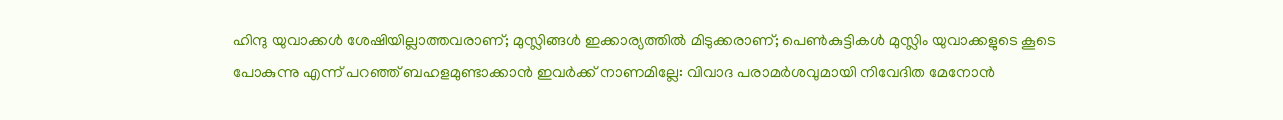ഹിന്ദു യുവാക്കൾ ശേഷിയില്ലാത്തവരാണ്; മുസ്ലിങ്ങൾ ഇക്കാര്യത്തിൽ മിടുക്കരാണ്; പെൺകുട്ടികൾ മുസ്ലിം യുവാക്കളുടെ കൂടെ പോകുന്നു എന്ന് പറഞ്ഞ് ബഹളമുണ്ടാക്കാൻ ഇവർക്ക് നാണമില്ലേ: വിവാദ പരാമർശവുമായി നിവേദിത മേനോൻ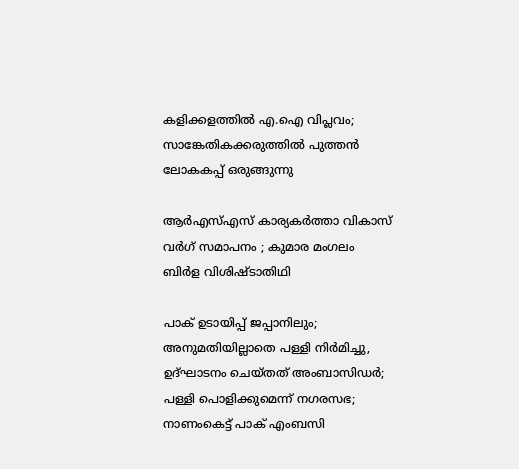കളിക്കളത്തില്‍ എ.ഐ വിപ്ലവം; സാങ്കേതികക്കരുത്തില്‍ പുത്തന്‍ ലോകകപ്പ് ഒരുങ്ങുന്നു

ആർഎസ്എസ് കാര്യകർത്താ വികാസ് വർഗ് സമാപനം ; കുമാര മംഗലം ബിർള വിശിഷ്ടാതിഥി

പാക് ഉടായിപ്പ് ജപ്പാനിലും; അനുമതിയില്ലാതെ പള്ളി നിർമിച്ചു, ഉദ്ഘാടനം ചെയ്തത് അംബാസിഡർ; പള്ളി പൊളിക്കുമെന്ന് നഗരസഭ; നാണംകെട്ട് പാക് എംബസി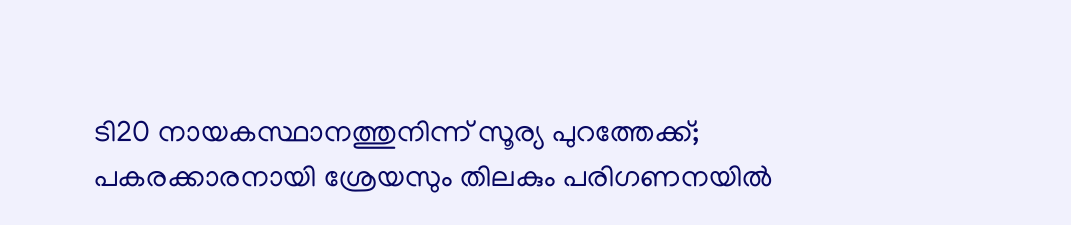ടി20 നായകസ്ഥാനത്തുനിന്ന് സൂര്യ പുറത്തേക്ക്; പകരക്കാരനായി ശ്രേയസും തിലകും പരിഗണനയില്‍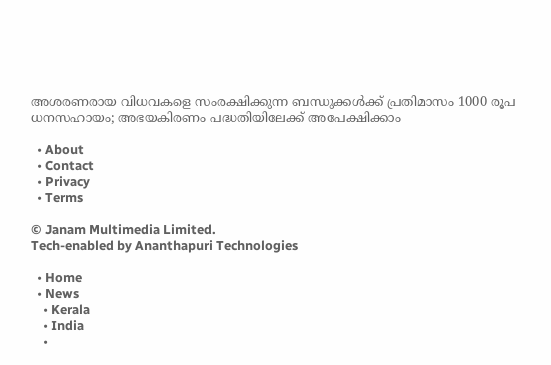അശരണരായ വിധവകളെ സംരക്ഷിക്കുന്ന ബന്ധുക്കൾക്ക് പ്രതിമാസം 1000 രൂപ ധനസഹായം; അഭയകിരണം പദ്ധതിയിലേക്ക് അപേക്ഷിക്കാം

  • About
  • Contact
  • Privacy
  • Terms

© Janam Multimedia Limited.
Tech-enabled by Ananthapuri Technologies

  • Home
  • News
    • Kerala
    • India
    •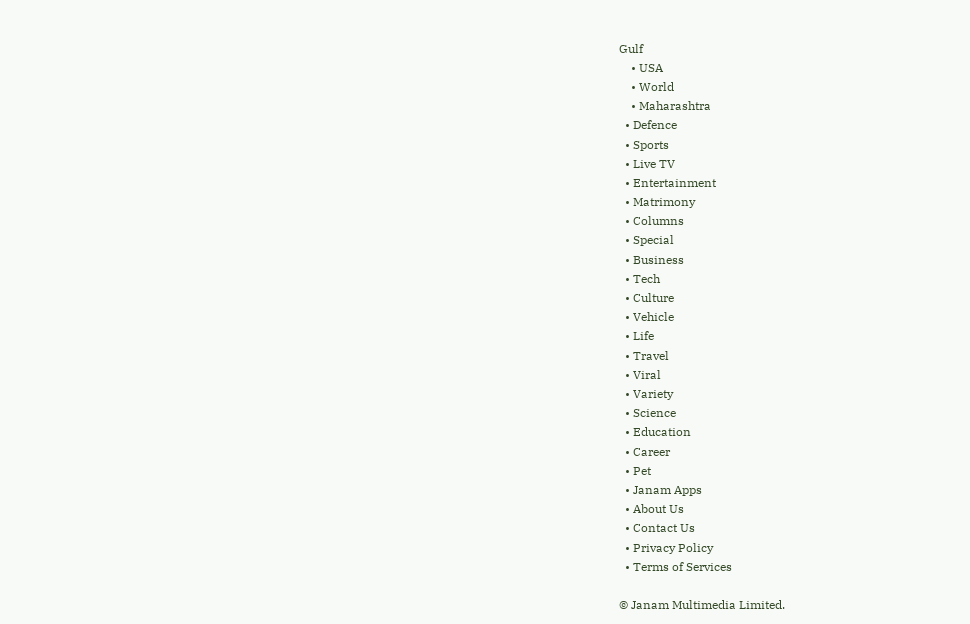Gulf
    • USA
    • World
    • Maharashtra
  • Defence
  • Sports
  • Live TV
  • Entertainment
  • Matrimony
  • Columns
  • Special
  • Business
  • Tech
  • Culture
  • Vehicle
  • Life
  • Travel
  • Viral
  • Variety
  • Science
  • Education
  • Career
  • Pet
  • Janam Apps
  • About Us
  • Contact Us
  • Privacy Policy
  • Terms of Services

© Janam Multimedia Limited.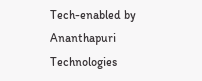Tech-enabled by Ananthapuri Technologies